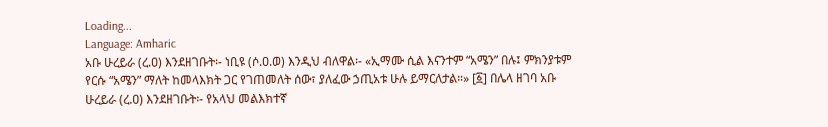Loading...
Language: Amharic
አቡ ሁረይራ (ረ.ዐ) እንደዘገቡት፡- ነቢዩ (ሶ.ዐ.ወ) እንዲህ ብለዋል፡- «ኢማሙ ሲል እናንተም “አሜን” በሉ፤ ምክንያቱም የርሱ “አሜን” ማለት ከመላእክት ጋር የገጠመለት ሰው፣ ያለፈው ኃጢአቱ ሁሉ ይማርለታል።» [፩] በሌላ ዘገባ አቡ ሁረይራ (ረ.ዐ) እንደዘገቡት፡- የአላህ መልእክተኛ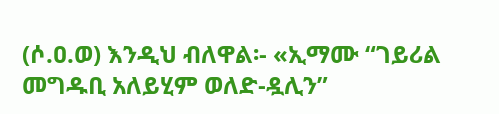(ሶ.ዐ.ወ) እንዲህ ብለዋል፡- «ኢማሙ “ገይሪል መግዱቢ አለይሂም ወለድ-ዷሊን”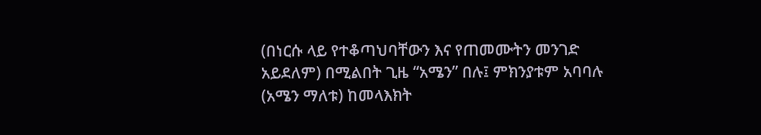(በነርሱ ላይ የተቆጣህባቸውን እና የጠመሙትን መንገድ አይደለም) በሚልበት ጊዜ “አሜን” በሉ፤ ምክንያቱም አባባሉ (አሜን ማለቱ) ከመላእክት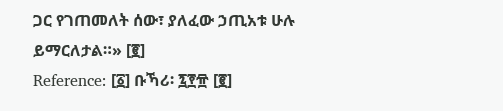ጋር የገጠመለት ሰው፣ ያለፈው ኃጢአቱ ሁሉ ይማርለታል።» [፪]
Reference: [፩] ቡኻሪ፡ ፯፻፹ [፪]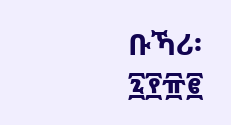ቡኻሪ፡ ፯፻፹፪